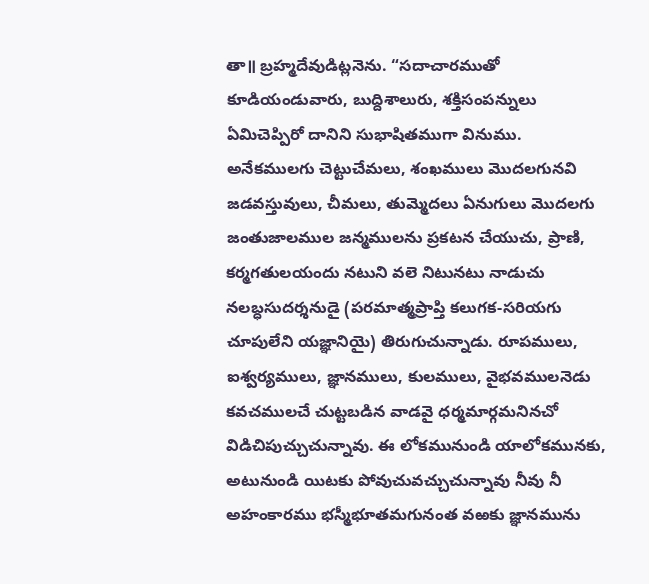తా॥ బ్రహ్మదేవుడిట్లనెను. “సదాచారముతో కూడియండువారు, బుద్దిశాలురు, శక్తిసంపన్నులు ఏమిచెప్పిరో దానిని సుభాషితముగా వినుము. అనేకములగు చెట్టుచేమలు, శంఖములు మొదలగునవి జడవస్తువులు, చీమలు, తుమ్మెదలు ఏనుగులు మొదలగు జంతుజాలముల జన్మములను ప్రకటన చేయుచు, ప్రాణి, కర్మగతులయందు నటుని వలె నిటునటు నాడుచు నలబ్ధసుదర్శనుడై (పరమాత్మప్రాప్తి కలుగక-సరియగు చూపులేని యజ్ఞానియై) తిరుగుచున్నాడు. రూపములు, ఐశ్వర్యములు, జ్ఞానములు, కులములు, వైభవములనెడు కవచములచే చుట్టబడిన వాడవై ధర్మమార్గమనినచో విడిచిపుచ్చుచున్నావు. ఈ లోకమునుండి యాలోకమునకు, అటునుండి యిటకు పోవుచువచ్చుచున్నావు నీవు నీ అహంకారము భస్మీభూతమగునంత వఱకు జ్ఞానమును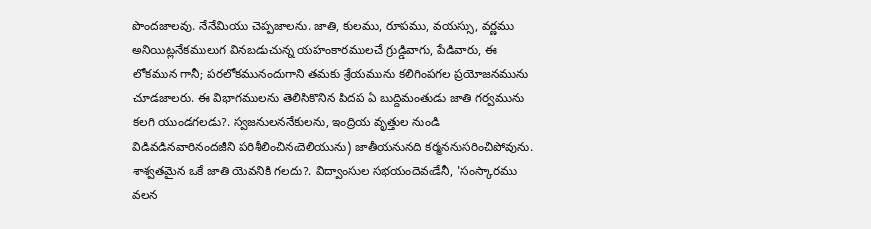పొందజాలవు. నేనేమియు చెప్పజాలను. జాతి, కులము, రూపము, వయస్సు, వర్ణము అనియిట్లనేకములుగ వినబడుచున్న యహంకారములచే గ్రుడ్డివాగు, పేడివారు, ఈ లోకమున గానీ; పరలోకమునందుగాని తమకు శ్రేయమును కలిగింపగల ప్రయోజనమును చూడజాలరు. ఈ విభాగములను తెలిసికొనిన పిదప ఏ బుద్దిమంతుడు జాతి గర్వమును కలగి యుండగలడు?. స్వజనులననేకులను, ఇంద్రియ వృత్తుల నుండి విడివడినవారినందజీని పరిశీలించినఁదెలియును) జాతీయనునది కర్మననుసరించిపోవును. శాశ్వతమైన ఒకే జాతి యెవనికి గలదు?. విద్వాంసుల సభయందెవఁడేనీ, 'సంస్కారము వలన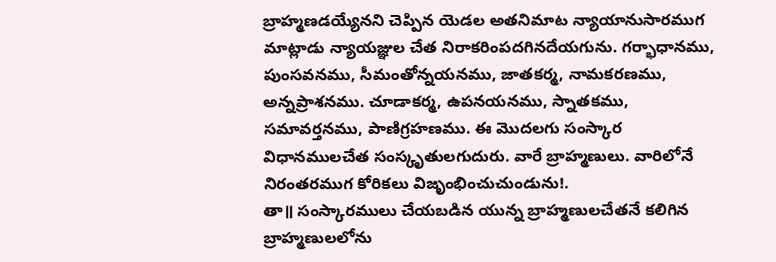బ్రాహ్మణడయ్యేనని చెప్పిన యెడల అతనిమాట న్యాయానుసారముగ మాట్లాడు న్యాయజ్ఞుల చేత నిరాకరింపదగినదేయగును. గర్భాధానము, పుంసవనము, సీమంతోన్నయనము, జాతకర్మ, నామకరణము, అన్నప్రాశనము. చూడాకర్మ, ఉపనయనము, స్నాతకము, సమావర్తనము, పాణిగ్రహణము. ఈ మొదలగు సంస్కార విధానములచేత సంస్కృతులగుదురు. వారే బ్రాహ్మణులు. వారిలోనే నిరంతరముగ కోరికలు విజృంభించుచుండును!.
తా॥ సంస్కారములు చేయబడిన యున్న బ్రాహ్మణులచేతనే కలిగిన బ్రాహ్మణులలోను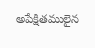అపేక్షితములైన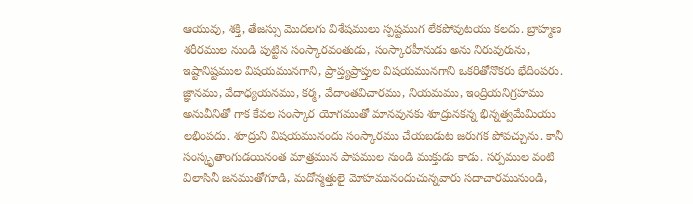ఆయువు, శక్తి, తేజస్సు మొదలగు విశేషములు స్పష్టముగ లేకపోవుటయు కలదు. బ్రాహ్మణ శరీరముల నుండి పుట్టిన సంస్కారవంతుడు, సంస్కారహీనుడు అను నిరువురును, ఇష్టానిష్టముల విషయమునగాని, ప్రాప్త్యప్రాప్తుల విషయమునగాని ఒకరితోనొకరు భేదింపరు. జ్ఞానము, వేదాధ్యయనము, కర్మ, వేదాంతవిచారము, నియమము, ఇంద్రియనిగ్రహము అనువీనితో గాక కేవల సంస్కార యోగముతో మానవునకు శూద్రునకన్న భిన్నత్వమేమియు లభింపదు. శూద్రుని విషయమునందు సంస్కారము చేయబడుట జరుగక పోవచ్చును. కానీ సంస్కృతాంగుడయినంత మాత్రమున పాపముల నుండి ముక్తుడు కాడు. సర్పముల వంటి విలాసినీ జనముతోగూడి, మదోన్మత్తులై మోహమునందుచున్నవారు సదాచారమునుండి,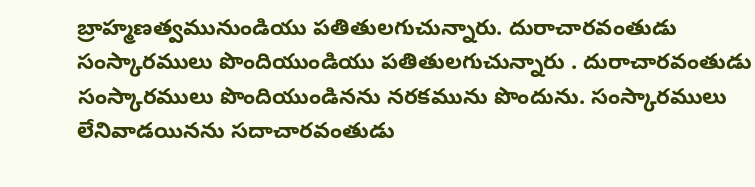బ్రాహ్మణత్వమునుండియు పతితులగుచున్నారు. దురాచారవంతుడు సంస్కారములు పొందియుండియు పతితులగుచున్నారు . దురాచారవంతుడు సంస్కారములు పొందియుండినను నరకమును పొందును. సంస్కారములు లేనివాడయినను సదాచారవంతుడు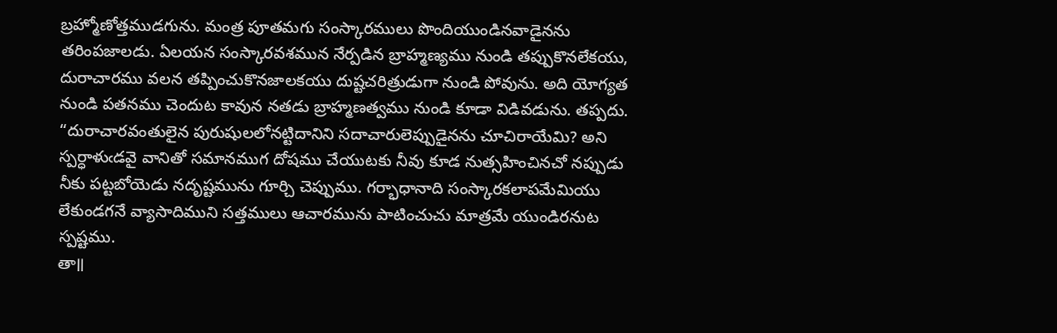బ్రహ్మోణోత్తముడగును. మంత్ర పూతమగు సంస్కారములు పొందియుండినవాడైనను తరింపజాలడు. ఏలయన సంస్కారవశమున నేర్పడిన బ్రాహ్మణ్యము నుండి తప్పుకొనలేకయు, దురాచారము వలన తప్పించుకొనజాలకయు దుష్టచరిత్రుడుగా నుండి పోవును. అది యోగ్యత నుండి పతనము చెందుట కావున నతడు బ్రాహ్మణత్వము నుండి కూడా విడివడును. తప్పదు. “దురాచారవంతులైన పురుషులలోనట్టిదానిని సదాచారులెప్పుడైనను చూచిరాయేమి? అని స్పర్ధాళుఁడవై వానితో సమానముగ దోషము చేయుటకు నీవు కూడ నుత్సహించినచో నప్పుడు నీకు పట్టబోయెడు నదృష్టమును గూర్చి చెప్పుము. గర్భాధానాది సంస్కారకలాపమేమియు లేకుండగనే వ్యాసాదిముని సత్తములు ఆచారమును పాటించుచు మాత్రమే యుండిరనుట స్పష్టము.
తా॥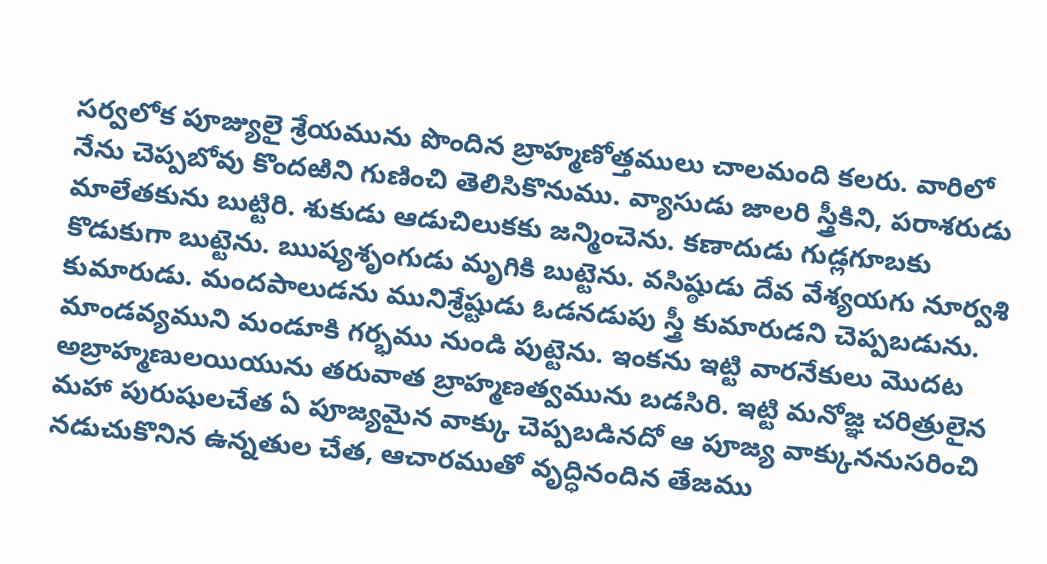సర్వలోక పూజ్యులై శ్రేయమును పొందిన బ్రాహ్మణోత్తములు చాలమంది కలరు. వారిలో నేను చెప్పబోవు కొందఱిని గుణించి తెలిసికొనుము. వ్యాసుడు జాలరి స్త్రీకిని, పరాశరుడు మాలేతకును బుట్టిరి. శుకుడు ఆడుచిలుకకు జన్మించెను. కణాదుడు గుడ్లగూబకు కొడుకుగా బుట్టెను. ఋష్యశృంగుడు మృగికి బుట్టెను. వసిష్ఠుడు దేవ వేశ్యయగు నూర్వశి కుమారుడు. మందపాలుడను మునిశ్రేష్టుడు ఓడనడుపు స్త్రీ కుమారుడని చెప్పబడును. మాండవ్యముని మండూకి గర్భము నుండి పుట్టెను. ఇంకను ఇట్టి వారనేకులు మొదట అబ్రాహ్మణులయియును తరువాత బ్రాహ్మణత్వమును బడసిరి. ఇట్టి మనోజ్ఞ చరిత్రులైన మహా పురుషులచేత ఏ పూజ్యమైన వాక్కు చెప్పబడినదో ఆ పూజ్య వాక్కుననుసరించి నడుచుకొనిన ఉన్నతుల చేత, ఆచారముతో వృద్ధినందిన తేజము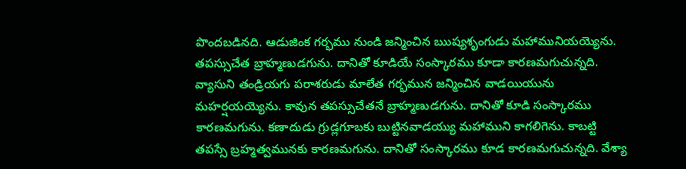పొందబడినది. ఆడుజింక గర్భము నుండి జన్మించిన ఋష్యశృంగుడు మహామునియయ్యెను. తపస్సుచేత బ్రాహ్మణుడగును. దానితో కూడియే సంస్కారము కూడా కారణమగుచున్నది. వ్యాసుని తండ్రియగు పరాశరుడు మాలేత గర్భమున జన్మించిన వాడయియును మహర్షయయ్యెను. కావున తపస్సుచేతనే బ్రాహ్మణుడగును. దానితో కూడి సంస్కారము కారణమగును. కణాదుడు గ్రుడ్లగూబకు బుట్టినవాడయ్యు మహాముని కాగలిగెను. కాబట్టి తపస్సే బ్రహ్మత్వమునకు కారణమగును. దానితో సంస్కారము కూడ కారణమగుచున్నది. వేశ్యా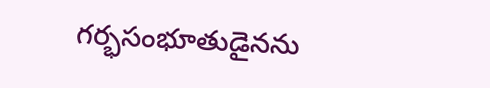గర్భసంభూతుడైనను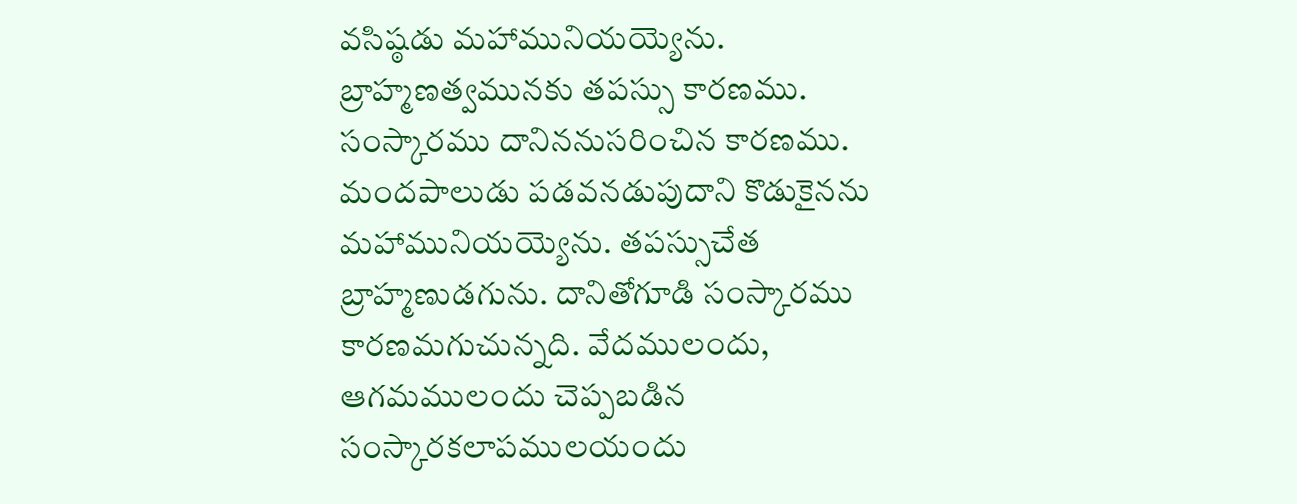వసిష్ఠడు మహామునియయ్యెను. బ్రాహ్మణత్వమునకు తపస్సు కారణము. సంస్కారము దానిననుసరించిన కారణము. మందపాలుడు పడవనడుపుదాని కొడుకైనను మహామునియయ్యెను. తపస్సుచేత బ్రాహ్మణుడగును. దానితోగూడి సంస్కారము కారణమగుచున్నది. వేదములందు, ఆగమములందు చెప్పబడిన సంస్కారకలాపములయందు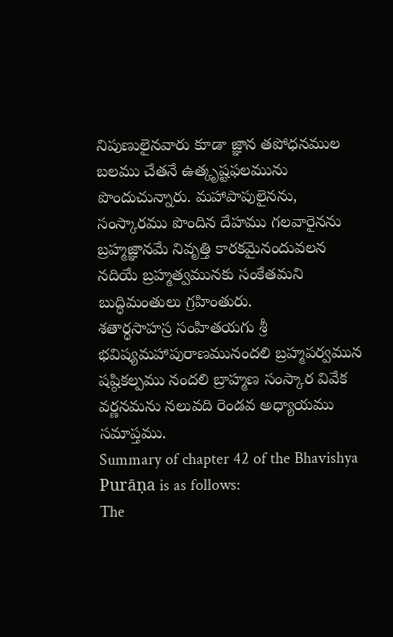నిపుణులైనవారు కూడా జ్ఞాన తపోధనముల బలము చేతనే ఉత్కృష్టఫలమును పొందుచున్నారు. మహాపాపులైనను, సంస్కారము పొందిన దేహము గలవారైనను బ్రహ్మజ్ఞానమే నివృత్తి కారకమైనందువలన నదియే బ్రహ్మత్వమునకు సంకేతమని బుద్ధిమంతులు గ్రహింతురు.
శతార్ధసాహస్ర సంహితయగు శ్రీ భవిష్యమహాపురాణమునందలి బ్రహ్మపర్వమున షష్ఠికల్పము నందలి బ్రాహ్మణ సంస్కార వివేక వర్ణనమను నలువది రెండవ అధ్యాయము సమాప్తము.
Summary of chapter 42 of the Bhavishya Purāṇa is as follows:
The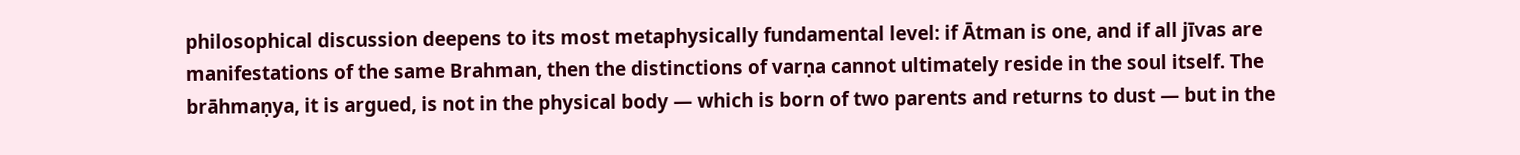philosophical discussion deepens to its most metaphysically fundamental level: if Ātman is one, and if all jīvas are manifestations of the same Brahman, then the distinctions of varṇa cannot ultimately reside in the soul itself. The brāhmaṇya, it is argued, is not in the physical body — which is born of two parents and returns to dust — but in the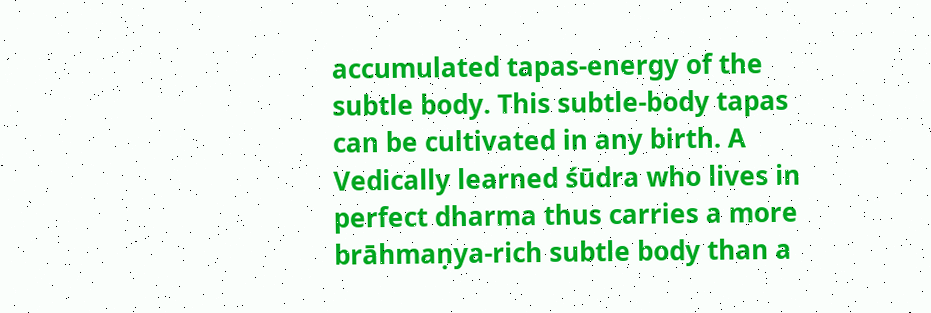accumulated tapas-energy of the subtle body. This subtle-body tapas can be cultivated in any birth. A Vedically learned śūdra who lives in perfect dharma thus carries a more brāhmaṇya-rich subtle body than a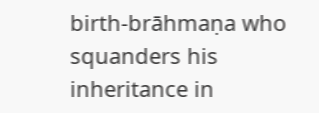birth-brāhmaṇa who squanders his inheritance in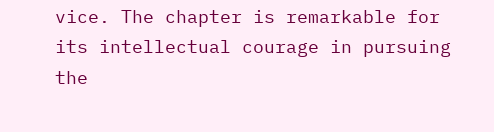vice. The chapter is remarkable for its intellectual courage in pursuing the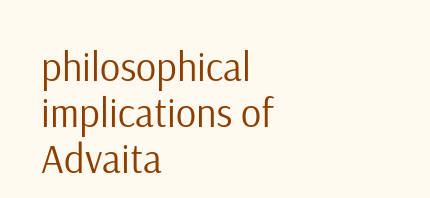philosophical implications of Advaita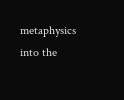metaphysics into the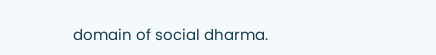domain of social dharma.